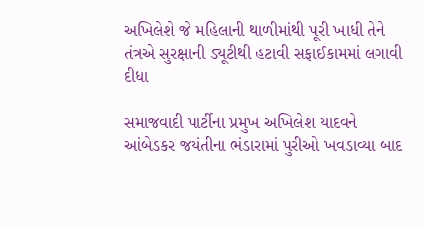અખિલેશે જે મહિલાની થાળીમાંથી પૂરી ખાધી તેને તંત્રએ સુરક્ષાની ડ્યૂટીથી હટાવી સફાઈકામમાં લગાવી દીધા

સમાજવાદી પાર્ટીના પ્રમુખ અખિલેશ યાદવને આંબેડકર જયંતીના ભંડારામાં પુરીઓ ખવડાવ્યા બાદ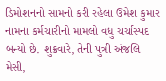ડિમોશનનો સામનો કરી રહેલા ઉમેશ કુમાર નામના કર્મચારીનો મામલો વધુ ચર્ચાસ્પદ બન્યો છે. શુક્રવારે, તેની પુત્રી અંજલિ મેસી,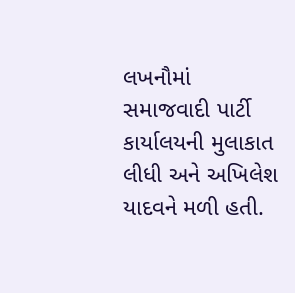લખનૌમાં સમાજવાદી પાર્ટી કાર્યાલયની મુલાકાત લીધી અને અખિલેશ યાદવને મળી હતી.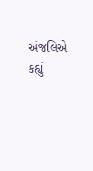અંજલિએ કહ્યું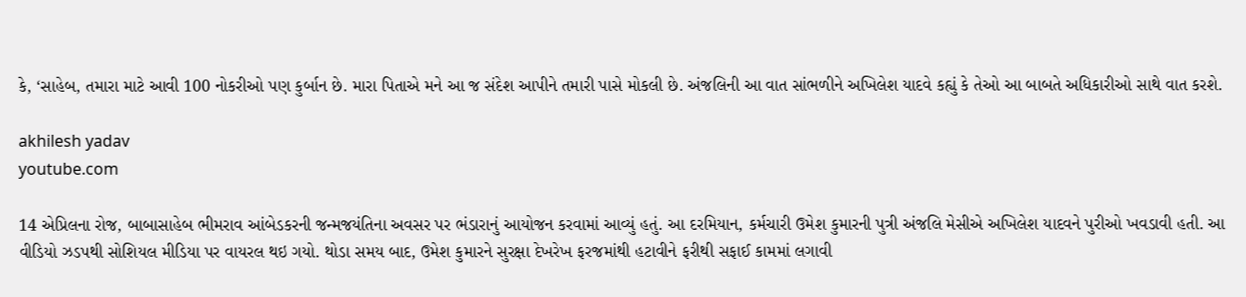કે, ‘સાહેબ, તમારા માટે આવી 100 નોકરીઓ પણ કુર્બાન છે. મારા પિતાએ મને આ જ સંદેશ આપીને તમારી પાસે મોકલી છે. અંજલિની આ વાત સાંભળીને અખિલેશ યાદવે કહ્યું કે તેઓ આ બાબતે અધિકારીઓ સાથે વાત કરશે.

akhilesh yadav
youtube.com

14 એપ્રિલના રોજ, બાબાસાહેબ ભીમરાવ આંબેડકરની જન્મજયંતિના અવસર પર ભંડારાનું આયોજન કરવામાં આવ્યું હતું. આ દરમિયાન, કર્મચારી ઉમેશ કુમારની પુત્રી અંજલિ મેસીએ અખિલેશ યાદવને પુરીઓ ખવડાવી હતી. આ વીડિયો ઝડપથી સોશિયલ મીડિયા પર વાયરલ થઇ ગયો. થોડા સમય બાદ, ઉમેશ કુમારને સુરક્ષા દેખરેખ ફરજમાંથી હટાવીને ફરીથી સફાઈ કામમાં લગાવી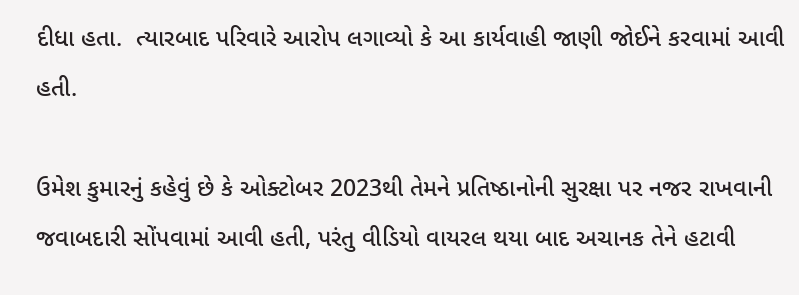દીધા હતા.  ત્યારબાદ પરિવારે આરોપ લગાવ્યો કે આ કાર્યવાહી જાણી જોઈને કરવામાં આવી હતી.

ઉમેશ કુમારનું કહેવું છે કે ઓક્ટોબર 2023થી તેમને પ્રતિષ્ઠાનોની સુરક્ષા પર નજર રાખવાની જવાબદારી સોંપવામાં આવી હતી, પરંતુ વીડિયો વાયરલ થયા બાદ અચાનક તેને હટાવી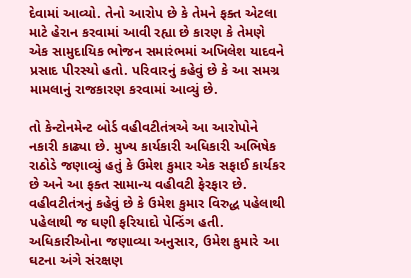દેવામાં આવ્યો. તેનો આરોપ છે કે તેમને ફક્ત એટલા માટે હેરાન કરવામાં આવી રહ્યા છે કારણ કે તેમણે એક સામુદાયિક ભોજન સમારંભમાં અખિલેશ યાદવને પ્રસાદ પીરસ્યો હતો. પરિવારનું કહેવું છે કે આ સમગ્ર મામલાનું રાજકારણ કરવામાં આવ્યું છે.

તો કેન્ટોનમેન્ટ બોર્ડ વહીવટીતંત્રએ આ આરોપોને નકારી કાઢ્યા છે. મુખ્ય કાર્યકારી અધિકારી અભિષેક રાઠોડે જણાવ્યું હતું કે ઉમેશ કુમાર એક સફાઈ કાર્યકર છે અને આ ફક્ત સામાન્ય વહીવટી ફેરફાર છે. વહીવટીતંત્રનું કહેવું છે કે ઉમેશ કુમાર વિરુદ્ધ પહેલાથી પહેલાથી જ ઘણી ફરિયાદો પેન્ડિંગ હતી. અધિકારીઓના જણાવ્યા અનુસાર, ઉમેશ કુમારે આ ઘટના અંગે સંરક્ષણ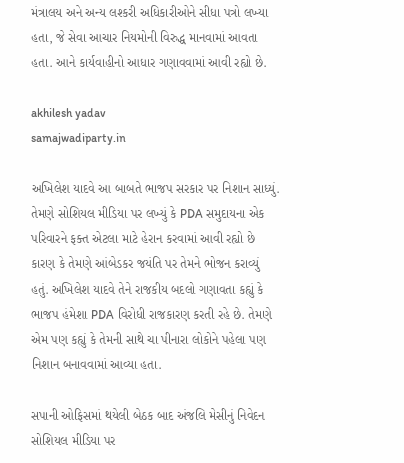મંત્રાલય અને અન્ય લશ્કરી અધિકારીઓને સીધા પત્રો લખ્યા હતા, જે સેવા આચાર નિયમોની વિરુદ્ધ માનવામાં આવતા હતા. આને કાર્યવાહીનો આધાર ગણાવવામાં આવી રહ્યો છે.

akhilesh yadav
samajwadiparty.in

અખિલેશ યાદવે આ બાબતે ભાજપ સરકાર પર નિશાન સાધ્યું. તેમણે સોશિયલ મીડિયા પર લખ્યું કે PDA સમુદાયના એક પરિવારને ફક્ત એટલા માટે હેરાન કરવામાં આવી રહ્યો છે કારણ કે તેમણે આંબેડકર જયંતિ પર તેમને ભોજન કરાવ્યું હતું. અખિલેશ યાદવે તેને રાજકીય બદલો ગણાવતા કહ્યું કે ભાજપ હંમેશા PDA વિરોધી રાજકારણ કરતી રહે છે. તેમણે એમ પણ કહ્યું કે તેમની સાથે ચા પીનારા લોકોને પહેલા પણ નિશાન બનાવવામાં આવ્યા હતા.

સપાની ઓફિસમાં થયેલી બેઠક બાદ અંજલિ મેસીનું નિવેદન સોશિયલ મીડિયા પર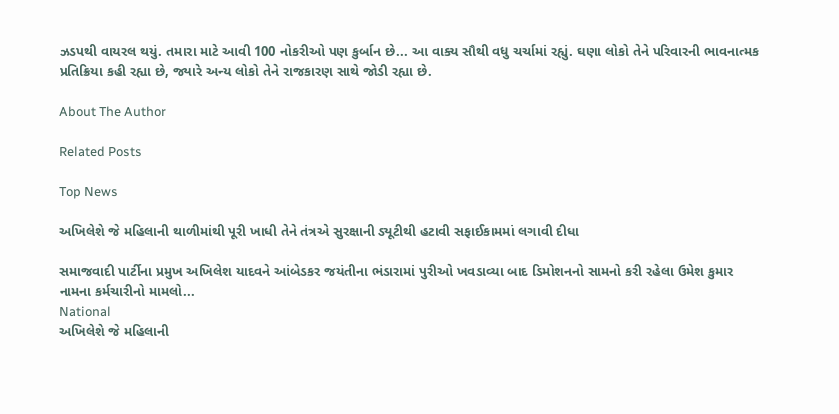ઝડપથી વાયરલ થયું. તમારા માટે આવી 100 નોકરીઓ પણ કુર્બાન છે... આ વાક્ય સૌથી વધુ ચર્ચામાં રહ્યું. ઘણા લોકો તેને પરિવારની ભાવનાત્મક પ્રતિક્રિયા કહી રહ્યા છે, જ્યારે અન્ય લોકો તેને રાજકારણ સાથે જોડી રહ્યા છે.

About The Author

Related Posts

Top News

અખિલેશે જે મહિલાની થાળીમાંથી પૂરી ખાધી તેને તંત્રએ સુરક્ષાની ડ્યૂટીથી હટાવી સફાઈકામમાં લગાવી દીધા

સમાજવાદી પાર્ટીના પ્રમુખ અખિલેશ યાદવને આંબેડકર જયંતીના ભંડારામાં પુરીઓ ખવડાવ્યા બાદ ડિમોશનનો સામનો કરી રહેલા ઉમેશ કુમાર નામના કર્મચારીનો મામલો...
National
અખિલેશે જે મહિલાની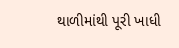થાળીમાંથી પૂરી ખાધી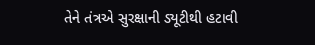તેને તંત્રએ સુરક્ષાની ડ્યૂટીથી હટાવી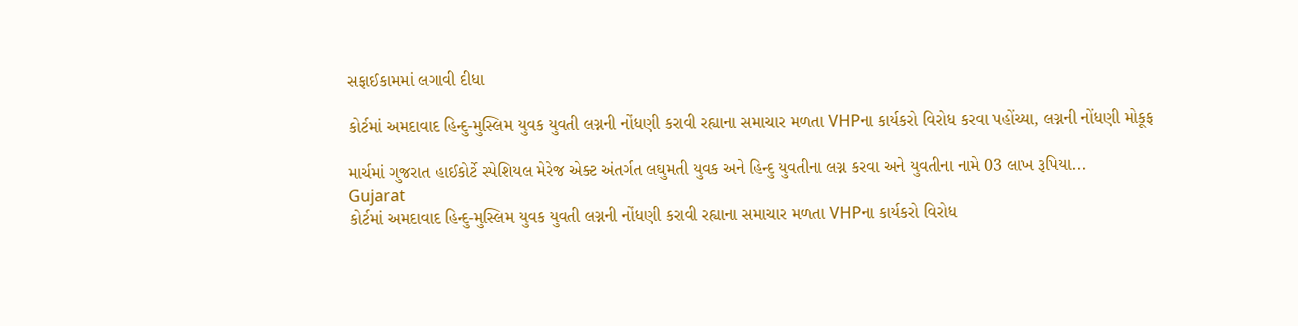સફાઈકામમાં લગાવી દીધા

કોર્ટમાં અમદાવાદ હિન્દુ-મુસ્લિમ યુવક યુવતી લગ્નની નોંધણી કરાવી રહ્યાના સમાચાર મળતા VHPના કાર્યકરો વિરોધ કરવા પહોંચ્યા, લગ્નની નોંધણી મોકૂફ

માર્ચમાં ગુજરાત હાઈકોર્ટે સ્પેશિયલ મેરેજ એક્ટ અંતર્ગત લઘુમતી યુવક અને હિન્દુ યુવતીના લગ્ન કરવા અને યુવતીના નામે 03 લાખ રૂપિયા...
Gujarat
કોર્ટમાં અમદાવાદ હિન્દુ-મુસ્લિમ યુવક યુવતી લગ્નની નોંધણી કરાવી રહ્યાના સમાચાર મળતા VHPના કાર્યકરો વિરોધ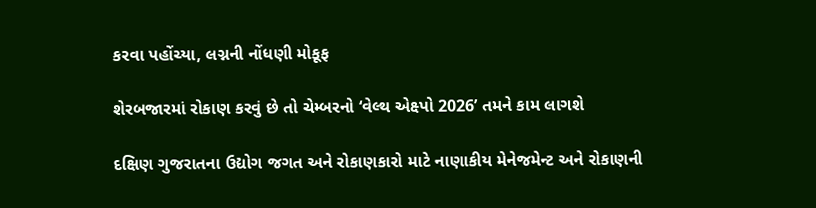કરવા પહોંચ્યા, લગ્નની નોંધણી મોકૂફ

શેરબજારમાં રોકાણ કરવું છે તો ચેમ્બરનો ‘વેલ્થ એક્ષ્પો 2026’ તમને કામ લાગશે

દક્ષિણ ગુજરાતના ઉદ્યોગ જગત અને રોકાણકારો માટે નાણાકીય મેનેજમેન્ટ અને રોકાણની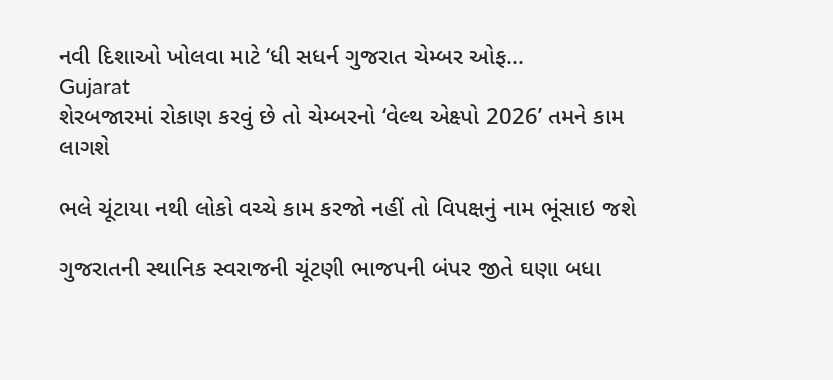નવી દિશાઓ ખોલવા માટે ‘ધી સધર્ન ગુજરાત ચેમ્બર ઓફ...
Gujarat
શેરબજારમાં રોકાણ કરવું છે તો ચેમ્બરનો ‘વેલ્થ એક્ષ્પો 2026’ તમને કામ લાગશે

ભલે ચૂંટાયા નથી લોકો વચ્ચે કામ કરજો નહીં તો વિપક્ષનું નામ ભૂંસાઇ જશે

ગુજરાતની સ્થાનિક સ્વરાજની ચૂંટણી ભાજપની બંપર જીતે ઘણા બધા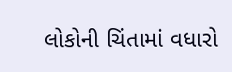લોકોની ચિંતામાં વધારો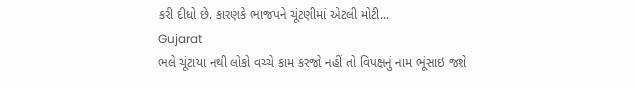કરી દીધો છે. કારણકે ભાજપને ચૂંટણીમાં એટલી મોટી...
Gujarat
ભલે ચૂંટાયા નથી લોકો વચ્ચે કામ કરજો નહીં તો વિપક્ષનું નામ ભૂંસાઇ જશે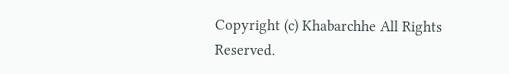Copyright (c) Khabarchhe All Rights Reserved.